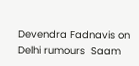Devendra Fadnavis on Delhi rumours  Saam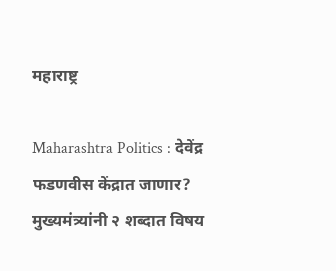महाराष्ट्र

Maharashtra Politics : देवेंद्र फडणवीस केंद्रात जाणार? मुख्यमंत्र्यांनी २ शब्दात विषय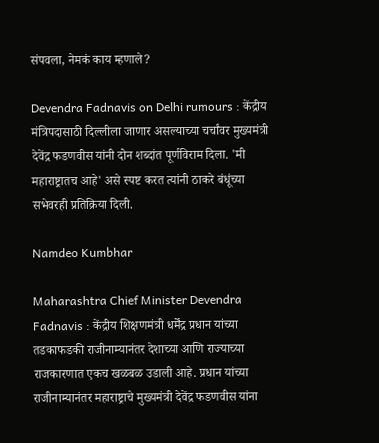संपवला, नेमकं काय म्हणाले?

Devendra Fadnavis on Delhi rumours : केंद्रीय मंत्रिपदासाठी दिल्लीला जाणार असल्याच्या चर्चांवर मुख्यमंत्री देवेंद्र फडणवीस यांनी दोन शब्दांत पूर्णविराम दिला. 'मी महाराष्ट्रातच आहे' असे स्पष्ट करत त्यांनी ठाकरे बंधूंच्या सभेवरही प्रतिक्रिया दिली.

Namdeo Kumbhar

Maharashtra Chief Minister Devendra Fadnavis : केंद्रीय शिक्षणमंत्री धर्मेंद्र प्रधान यांच्या तडकाफडकी राजीनाम्यानंतर देशाच्या आणि राज्याच्या राजकारणात एकच खळबळ उडाली आहे. प्रधान यांच्या राजीनाम्यानंतर महाराष्ट्राचे मुख्यमंत्री देवेंद्र फडणवीस यांना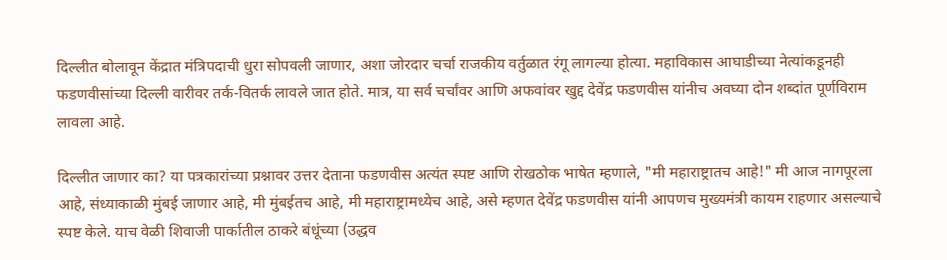दिल्लीत बोलावून केंद्रात मंत्रिपदाची धुरा सोपवली जाणार, अशा जोरदार चर्चा राजकीय वर्तुळात रंगू लागल्या होत्या. महाविकास आघाडीच्या नेत्यांकडूनही फडणवीसांच्या दिल्ली वारीवर तर्क-वितर्क लावले जात होते. मात्र, या सर्व चर्चांवर आणि अफवांवर खुद्द देवेंद्र फडणवीस यांनीच अवघ्या दोन शब्दांत पूर्णविराम लावला आहे.

दिल्लीत जाणार का? या पत्रकारांच्या प्रश्नावर उत्तर देताना फडणवीस अत्यंत स्पष्ट आणि रोखठोक भाषेत म्हणाले, "मी महाराष्ट्रातच आहे!" मी आज नागपूरला आहे, संध्याकाळी मुंबई जाणार आहे, मी मुंबईतच आहे, मी महाराष्ट्रामध्येच आहे, असे म्हणत देवेंद्र फडणवीस यांनी आपणच मुख्यमंत्री कायम राहणार असल्याचे स्पष्ट केले. याच वेळी शिवाजी पार्कातील ठाकरे बंधूंच्या (उद्धव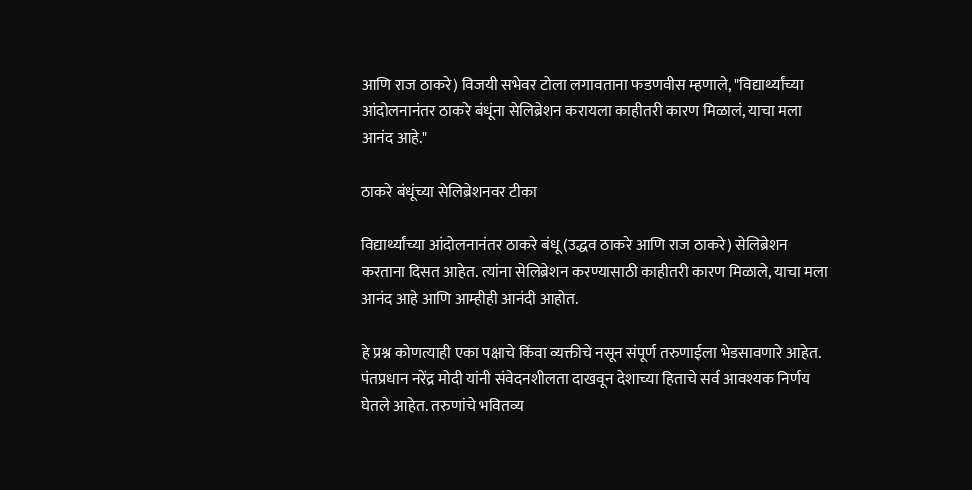आणि राज ठाकरे) विजयी सभेवर टोला लगावताना फडणवीस म्हणाले, "विद्यार्थ्यांच्या आंदोलनानंतर ठाकरे बंधूंना सेलिब्रेशन करायला काहीतरी कारण मिळालं, याचा मला आनंद आहे."

ठाकरे बंधूंच्या सेलिब्रेशनवर टीका

विद्यार्थ्यांच्या आंदोलनानंतर ठाकरे बंधू (उद्धव ठाकरे आणि राज ठाकरे) सेलिब्रेशन करताना दिसत आहेत. त्यांना सेलिब्रेशन करण्यासाठी काहीतरी कारण मिळाले, याचा मला आनंद आहे आणि आम्हीही आनंदी आहोत.

हे प्रश्न कोणत्याही एका पक्षाचे किंवा व्यक्तीचे नसून संपूर्ण तरुणाईला भेडसावणारे आहेत. पंतप्रधान नरेंद्र मोदी यांनी संवेदनशीलता दाखवून देशाच्या हिताचे सर्व आवश्यक निर्णय घेतले आहेत. तरुणांचे भवितव्य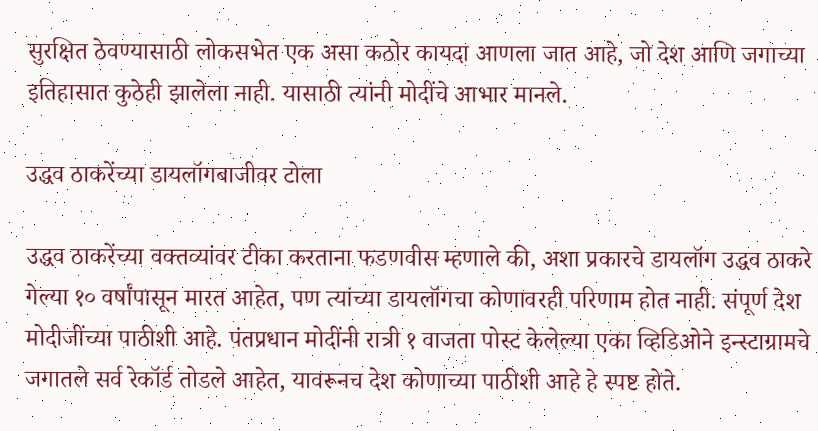सुरक्षित ठेवण्यासाठी लोकसभेत एक असा कठोर कायदा आणला जात आहे, जो देश आणि जगाच्या इतिहासात कुठेही झालेला नाही. यासाठी त्यांनी मोदींचे आभार मानले.

उद्धव ठाकरेंच्या डायलॉगबाजीवर टोला

उद्धव ठाकरेंच्या वक्तव्यांवर टीका करताना फडणवीस म्हणाले की, अशा प्रकारचे डायलॉग उद्धव ठाकरे गेल्या १० वर्षांपासून मारत आहेत, पण त्यांच्या डायलॉगचा कोणावरही परिणाम होत नाही. संपूर्ण देश मोदीजींच्या पाठीशी आहे. पंतप्रधान मोदींनी रात्री १ वाजता पोस्ट केलेल्या एका व्हिडिओने इन्स्टाग्रामचे जगातले सर्व रेकॉर्ड तोडले आहेत, यावरूनच देश कोणाच्या पाठीशी आहे हे स्पष्ट होते.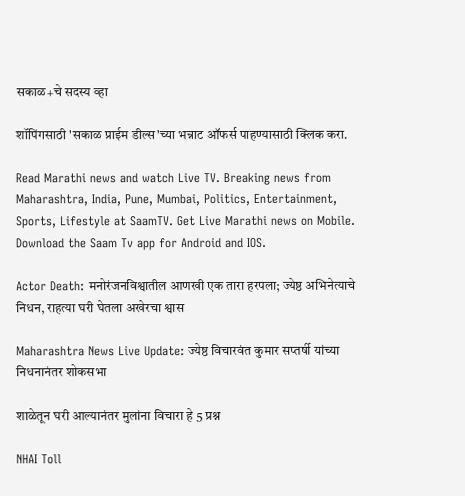सकाळ+चे सदस्य व्हा

शॉपिंगसाठी 'सकाळ प्राईम डील्स'च्या भन्नाट ऑफर्स पाहण्यासाठी क्लिक करा.

Read Marathi news and watch Live TV. Breaking news from Maharashtra, India, Pune, Mumbai, Politics, Entertainment, Sports, Lifestyle at SaamTV. Get Live Marathi news on Mobile. Download the Saam Tv app for Android and IOS.

Actor Death: मनोरंजनविश्वातील आणखी एक तारा हरपला; ज्येष्ठ अभिनेत्याचे निधन, राहत्या घरी घेतला अखेरचा श्वास

Maharashtra News Live Update: ज्येष्ठ विचारवंत कुमार सप्तर्षी यांच्या निधनानंतर शोकसभा

शाळेतून घरी आल्यानंतर मुलांना विचारा हे 5 प्रश्न

NHAI Toll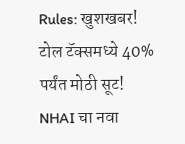Rules: खुशखबर! टोल टॅक्समध्ये 40% पर्यंत मोठी सूट! NHAI चा नवा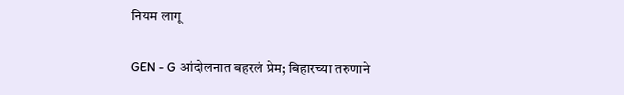नियम लागू

GEN - G आंदोलनात बहरलं प्रेम; बिहारच्या तरुणाने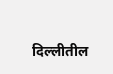दिल्लीतील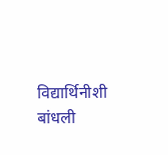विद्यार्थिनीशी बांधली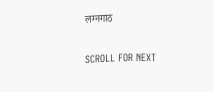लग्नगाठ

SCROLL FOR NEXT